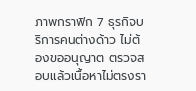ภาพกราฟิก 7 ธุรกิจบริการคนต่างด้าว ไม่ต้องขออนุญาต ตรวจสอบแล้วเนื้อหาไม่ตรงรา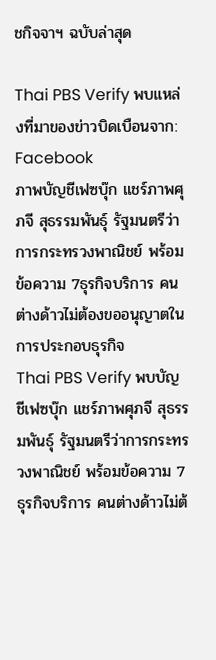ชกิจจาฯ ฉบับล่าสุด

Thai PBS Verify พบแหล่งที่มาของข่าวบิดเบือนจาก: Facebook
ภาพบัญชีเฟซบุ๊ก แชร์ภาพศุภจี สุธรรมพันธุ์ รัฐมนตรีว่าการกระทรวงพาณิชย์ พร้อมข้อความ 7ธุรกิจบริการ คนต่างด้าวไม่ต้องขออนุญาตในการประกอบธุรกิจ
Thai PBS Verify พบบัญชีเฟซบุ๊ก แชร์ภาพศุภจี สุธรรมพันธุ์ รัฐมนตรีว่าการกระทรวงพาณิชย์ พร้อมข้อความ 7ธุรกิจบริการ คนต่างด้าวไม่ต้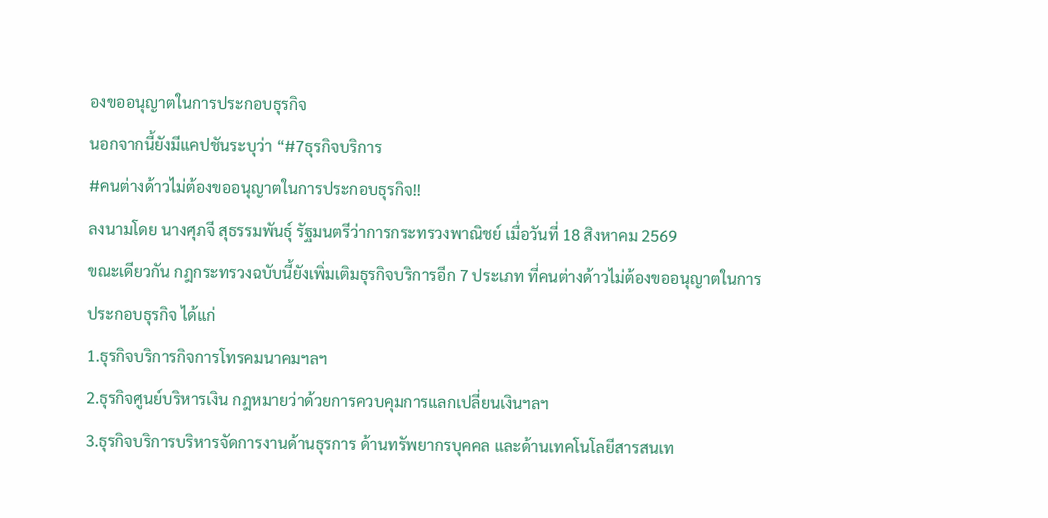องขออนุญาตในการประกอบธุรกิจ
นอกจากนี้ยังมีแคปชันระบุว่า “#7ธุรกิจบริการ
#คนต่างด้าวไม่ต้องขออนุญาตในการประกอบธุรกิจ!!
ลงนามโดย นางศุภจี สุธรรมพันธุ์ รัฐมนตรีว่าการกระทรวงพาณิชย์ เมื่อวันที่ 18 สิงหาคม 2569
ขณะเดียวกัน กฎกระทรวงฉบับนี้ยังเพิ่มเติมธุรกิจบริการอีก 7 ประเภท ที่คนต่างด้าวไม่ต้องขออนุญาตในการประกอบธุรกิจ ได้แก่
1.ธุรกิจบริการกิจการโทรคมนาคมฯลฯ
2.ธุรกิจศูนย์บริหารเงิน กฎหมายว่าด้วยการควบคุมการแลกเปลี่ยนเงินฯลฯ
3.ธุรกิจบริการบริหารจัดการงานด้านธุรการ ด้านทรัพยากรบุคคล และด้านเทคโนโลยีสารสนเท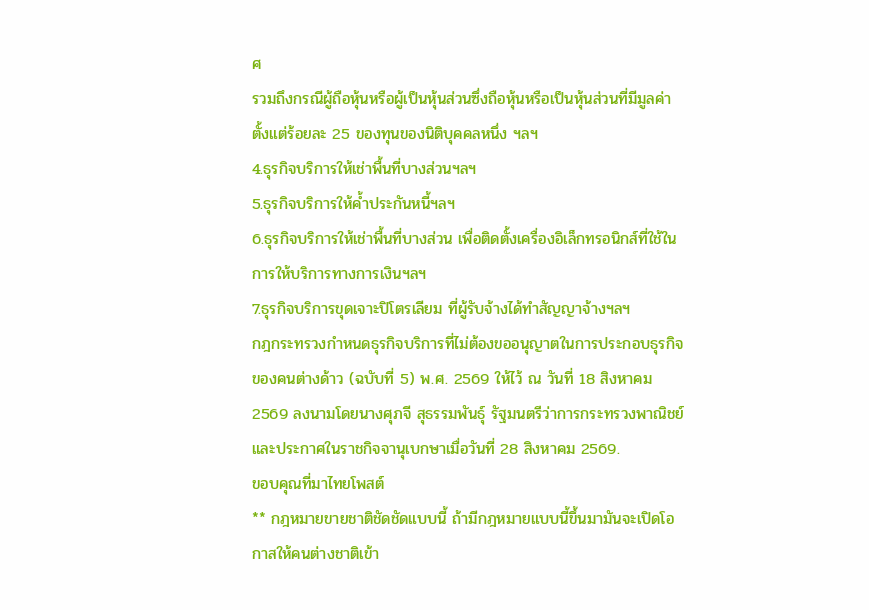ศ
รวมถึงกรณีผู้ถือหุ้นหรือผู้เป็นหุ้นส่วนซึ่งถือหุ้นหรือเป็นหุ้นส่วนที่มีมูลค่าตั้งแต่ร้อยละ 25 ของทุนของนิติบุคคลหนึ่ง ฯลฯ
4.ธุรกิจบริการให้เช่าพื้นที่บางส่วนฯลฯ
5.ธุรกิจบริการให้ค้ำประกันหนี้ฯลฯ
6.ธุรกิจบริการให้เช่าพื้นที่บางส่วน เพื่อติดตั้งเครื่องอิเล็กทรอนิกส์ที่ใช้ในการให้บริการทางการเงินฯลฯ
7.ธุรกิจบริการขุดเจาะปิโตรเลียม ที่ผู้รับจ้างได้ทำสัญญาจ้างฯลฯ
กฎกระทรวงกำหนดธุรกิจบริการที่ไม่ต้องขออนุญาตในการประกอบธุรกิจของคนต่างด้าว (ฉบับที่ 5) พ.ศ. 2569 ให้ไว้ ณ วันที่ 18 สิงหาคม 2569 ลงนามโดยนางศุภจี สุธรรมพันธุ์ รัฐมนตรีว่าการกระทรวงพาณิชย์ และประกาศในราชกิจจานุเบกษาเมื่อวันที่ 28 สิงหาคม 2569.
ขอบคุณที่มาไทยโพสต์
** กฎหมายขายชาติชัดชัดแบบนี้ ถ้ามีกฎหมายแบบนี้ขึ้นมามันจะเปิดโอกาสให้คนต่างชาติเข้า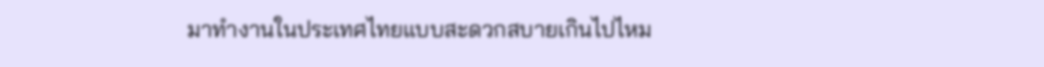มาทำงานในประเทศไทยแบบสะดวกสบายเกินไปไหม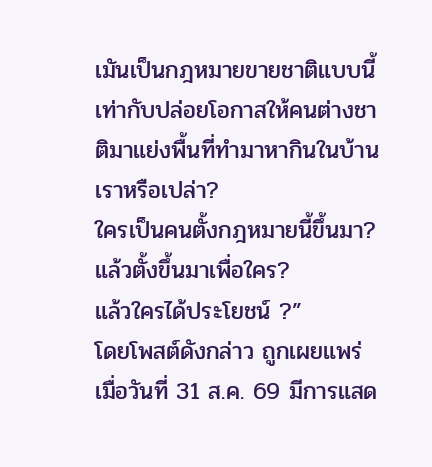เมันเป็นกฎหมายขายชาติแบบนี้เท่ากับปล่อยโอกาสให้คนต่างชาติมาแย่งพื้นที่ทำมาหากินในบ้านเราหรือเปล่า?
ใครเป็นคนตั้งกฎหมายนี้ขึ้นมา?
แล้วตั้งขึ้นมาเพื่อใคร?
แล้วใครได้ประโยชน์ ?”
โดยโพสต์ดังกล่าว ถูกเผยแพร่ เมื่อวันที่ 31 ส.ค. 69 มีการแสด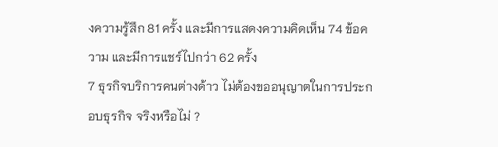งความรู้สึก 81 ครั้ง และมีการแสดงความคิดเห็น 74 ข้อความ และมีการแชร์ไปกว่า 62 ครั้ง
7 ธุรกิจบริการคนต่างด้าว ไม่ต้องขออนุญาตในการประกอบธุรกิจ จริงหรือไม่ ?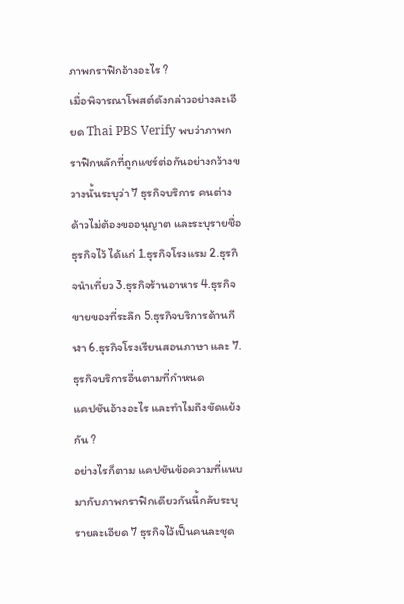ภาพกราฟิกอ้างอะไร ?
เมื่อพิจารณาโพสต์ดังกล่าวอย่างละเอียด Thai PBS Verify พบว่าภาพกราฟิกหลักที่ถูกแชร์ต่อกันอย่างกว้างขวางนั้นระบุว่า 7 ธุรกิจบริการ คนต่างด้าวไม่ต้องขออนุญาต และระบุรายชื่อธุรกิจไว้ ได้แก่ 1.ธุรกิจโรงแรม 2.ธุรกิจนำเที่ยว 3.ธุรกิจร้านอาหาร 4.ธุรกิจขายของที่ระลึก 5.ธุรกิจบริการด้านกีฬา 6.ธุรกิจโรงเรียนสอนภาษา และ 7. ธุรกิจบริการอื่นตามที่กำหนด
แคปชันอ้างอะไร และทำไมถึงขัดแย้งกัน ?
อย่างไรก็ตาม แคปชันข้อความที่แนบมากับภาพกราฟิกเดียวกันนี้กลับระบุรายละเอียด 7 ธุรกิจไว้เป็นคนละชุด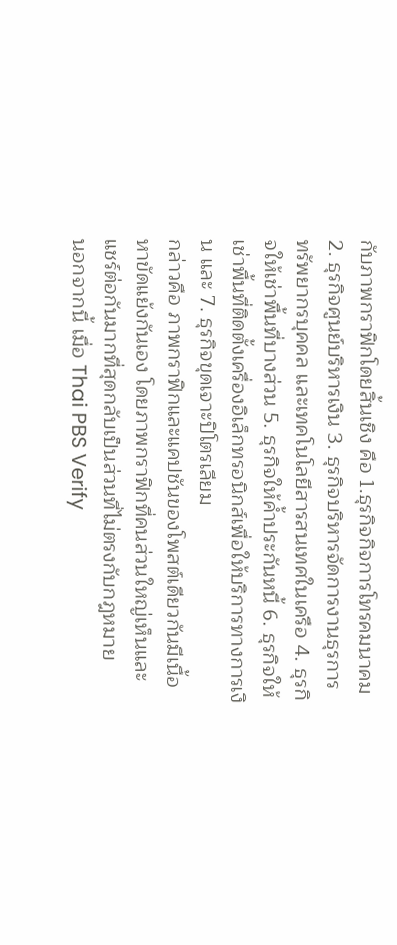กับภาพกราฟิกโดยสิ้นเชิง คือ 1.ธุรกิจกิจการโทรคมนาคม 2. ธุรกิจศูนย์บริหารเงิน 3. ธุรกิจบริหารจัดการงานธุรการ ทรัพยากรบุคคล และเทคโนโลยีสารสนเทศในเครือ 4. ธุรกิจให้เช่าพื้นที่บางส่วน 5. ธุรกิจให้ค้ำประกันหนี้ 6. ธุรกิจให้เช่าพื้นที่ติดตั้งเครื่องอิเล็กทรอนิกส์เพื่อให้บริการทางการเงิน และ 7. ธุรกิจขุดเจาะปิโตรเลียม
กล่าวคือ ภาพกราฟิกและแคปชันของโพสต์เดียวกันมีเนื้อหาขัดแย้งกันเอง โดยภาพกราฟิกที่คนส่วนใหญ่เห็นและแชร์ต่อกันมากที่สุดกลับเป็นส่วนที่ไม่ตรงกับกฎหมาย
นอกจากนี้ เมื่อ Thai PBS Verify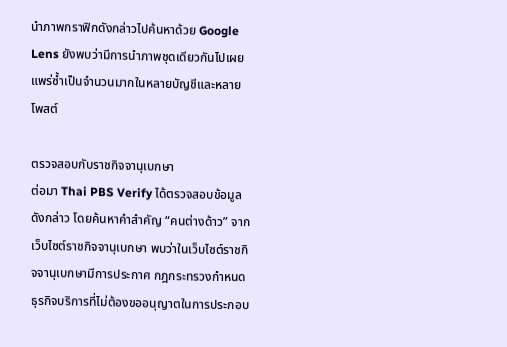นำภาพกราฟิกดังกล่าวไปค้นหาด้วย Google Lens ยังพบว่ามีการนำภาพชุดเดียวกันไปเผยแพร่ซ้ำเป็นจำนวนมากในหลายบัญชีและหลายโพสต์

ตรวจสอบกับราชกิจจานุเบกษา
ต่อมา Thai PBS Verify ได้ตรวจสอบข้อมูลดังกล่าว โดยค้นหาคำสำคัญ “คนต่างด้าว” จากเว็บไซต์ราชกิจจานุเบกษา พบว่าในเว็บไซต์ราชกิจจานุเบกษามีการประกาศ กฎกระทรวงกำหนดธุรกิจบริการที่ไม่ต้องขออนุญาตในการประกอบ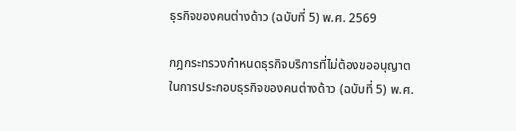ธุรกิจของคนต่างด้าว (ฉบับที่ 5) พ.ศ. 2569

กฎกระทรวงกำหนดธุรกิจบริการที่ไม่ต้องขออนุญาตในการประกอบธุรกิจของคนต่างด้าว (ฉบับที่ 5) พ.ศ.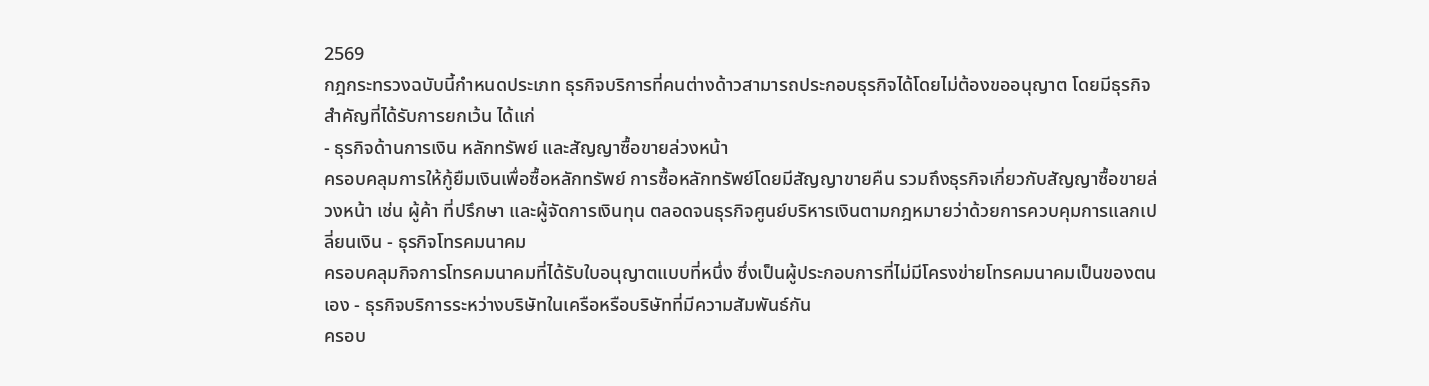2569
กฎกระทรวงฉบับนี้กำหนดประเภท ธุรกิจบริการที่คนต่างด้าวสามารถประกอบธุรกิจได้โดยไม่ต้องขออนุญาต โดยมีธุรกิจสำคัญที่ได้รับการยกเว้น ได้แก่
- ธุรกิจด้านการเงิน หลักทรัพย์ และสัญญาซื้อขายล่วงหน้า
ครอบคลุมการให้กู้ยืมเงินเพื่อซื้อหลักทรัพย์ การซื้อหลักทรัพย์โดยมีสัญญาขายคืน รวมถึงธุรกิจเกี่ยวกับสัญญาซื้อขายล่วงหน้า เช่น ผู้ค้า ที่ปรึกษา และผู้จัดการเงินทุน ตลอดจนธุรกิจศูนย์บริหารเงินตามกฎหมายว่าด้วยการควบคุมการแลกเปลี่ยนเงิน - ธุรกิจโทรคมนาคม
ครอบคลุมกิจการโทรคมนาคมที่ได้รับใบอนุญาตแบบที่หนึ่ง ซึ่งเป็นผู้ประกอบการที่ไม่มีโครงข่ายโทรคมนาคมเป็นของตนเอง - ธุรกิจบริการระหว่างบริษัทในเครือหรือบริษัทที่มีความสัมพันธ์กัน
ครอบ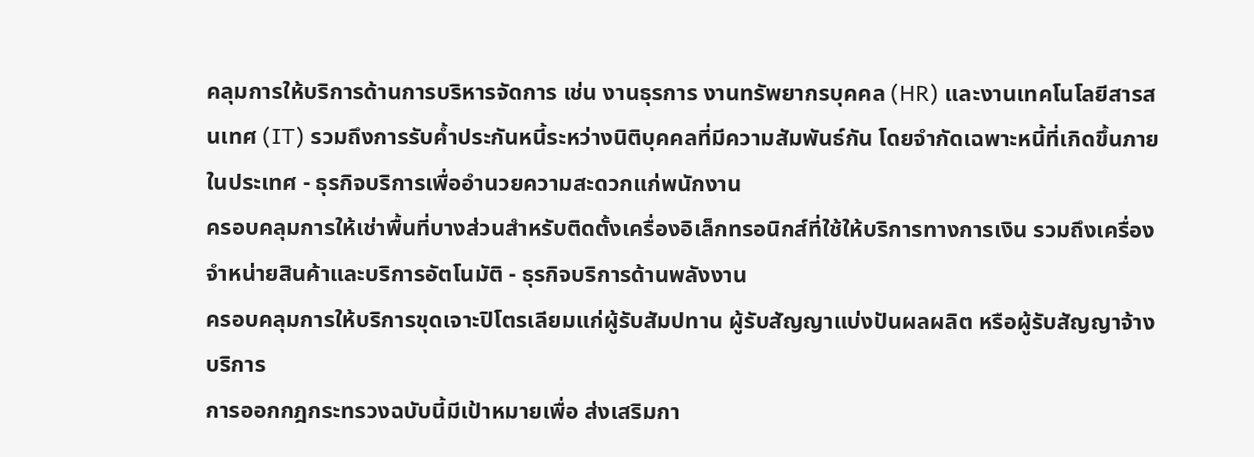คลุมการให้บริการด้านการบริหารจัดการ เช่น งานธุรการ งานทรัพยากรบุคคล (HR) และงานเทคโนโลยีสารสนเทศ (IT) รวมถึงการรับค้ำประกันหนี้ระหว่างนิติบุคคลที่มีความสัมพันธ์กัน โดยจำกัดเฉพาะหนี้ที่เกิดขึ้นภายในประเทศ - ธุรกิจบริการเพื่ออำนวยความสะดวกแก่พนักงาน
ครอบคลุมการให้เช่าพื้นที่บางส่วนสำหรับติดตั้งเครื่องอิเล็กทรอนิกส์ที่ใช้ให้บริการทางการเงิน รวมถึงเครื่องจำหน่ายสินค้าและบริการอัตโนมัติ - ธุรกิจบริการด้านพลังงาน
ครอบคลุมการให้บริการขุดเจาะปิโตรเลียมแก่ผู้รับสัมปทาน ผู้รับสัญญาแบ่งปันผลผลิต หรือผู้รับสัญญาจ้างบริการ
การออกกฎกระทรวงฉบับนี้มีเป้าหมายเพื่อ ส่งเสริมกา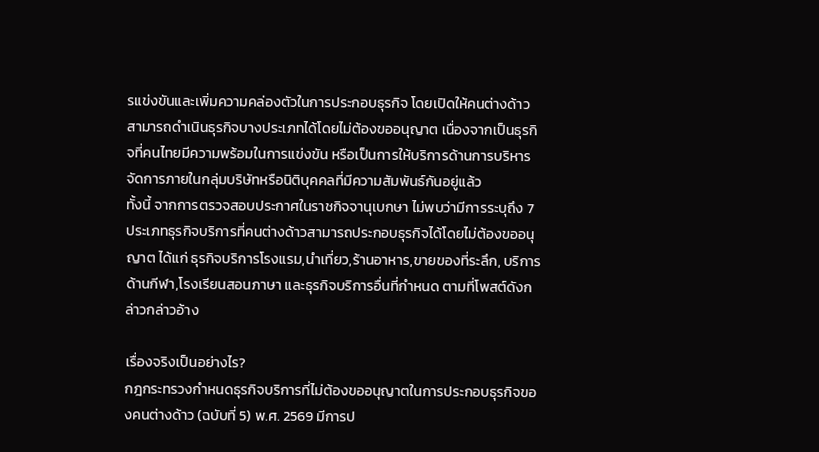รแข่งขันและเพิ่มความคล่องตัวในการประกอบธุรกิจ โดยเปิดให้คนต่างด้าวสามารถดำเนินธุรกิจบางประเภทได้โดยไม่ต้องขออนุญาต เนื่องจากเป็นธุรกิจที่คนไทยมีความพร้อมในการแข่งขัน หรือเป็นการให้บริการด้านการบริหารจัดการภายในกลุ่มบริษัทหรือนิติบุคคลที่มีความสัมพันธ์กันอยู่แล้ว
ทั้งนี้ จากการตรวจสอบประกาศในราชกิจจานุเบกษา ไม่พบว่ามีการระบุถึง 7 ประเภทธุรกิจบริการที่คนต่างด้าวสามารถประกอบธุรกิจได้โดยไม่ต้องขออนุญาต ได้แก่ ธุรกิจบริการโรงแรม,นำเที่ยว,ร้านอาหาร,ขายของที่ระลึก, บริการด้านกีฬา,โรงเรียนสอนภาษา และธุรกิจบริการอื่นที่กำหนด ตามที่โพสต์ดังกล่าวกล่าวอ้าง

เรื่องจริงเป็นอย่างไร?
กฎกระทรวงกำหนดธุรกิจบริการที่ไม่ต้องขออนุญาตในการประกอบธุรกิจของคนต่างด้าว (ฉบับที่ 5) พ.ศ. 2569 มีการป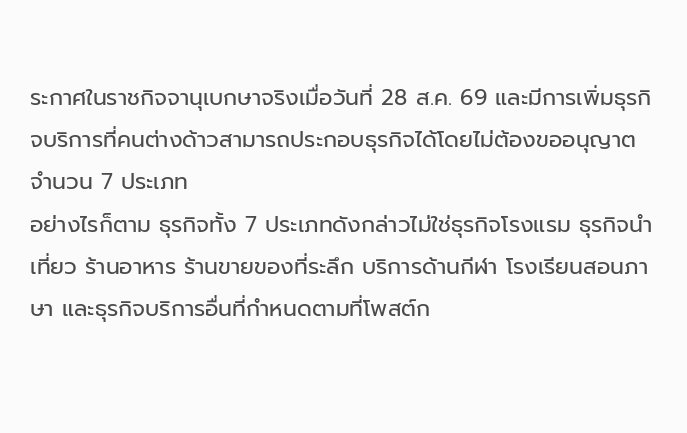ระกาศในราชกิจจานุเบกษาจริงเมื่อวันที่ 28 ส.ค. 69 และมีการเพิ่มธุรกิจบริการที่คนต่างด้าวสามารถประกอบธุรกิจได้โดยไม่ต้องขออนุญาตจำนวน 7 ประเภท
อย่างไรก็ตาม ธุรกิจทั้ง 7 ประเภทดังกล่าวไม่ใช่ธุรกิจโรงแรม ธุรกิจนำเที่ยว ร้านอาหาร ร้านขายของที่ระลึก บริการด้านกีฬา โรงเรียนสอนภาษา และธุรกิจบริการอื่นที่กำหนดตามที่โพสต์ก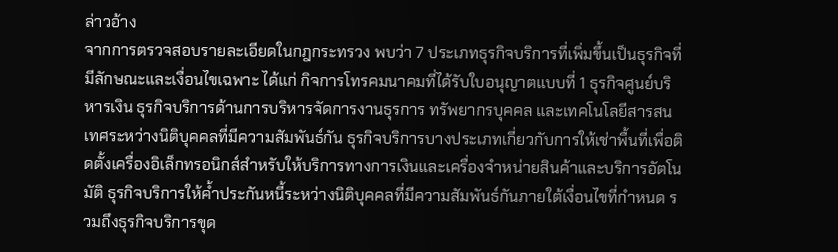ล่าวอ้าง
จากการตรวจสอบรายละเอียดในกฎกระทรวง พบว่า 7 ประเภทธุรกิจบริการที่เพิ่มขึ้นเป็นธุรกิจที่มีลักษณะและเงื่อนไขเฉพาะ ได้แก่ กิจการโทรคมนาคมที่ได้รับใบอนุญาตแบบที่ 1 ธุรกิจศูนย์บริหารเงิน ธุรกิจบริการด้านการบริหารจัดการงานธุรการ ทรัพยากรบุคคล และเทคโนโลยีสารสนเทศระหว่างนิติบุคคลที่มีความสัมพันธ์กัน ธุรกิจบริการบางประเภทเกี่ยวกับการให้เช่าพื้นที่เพื่อติดตั้งเครื่องอิเล็กทรอนิกส์สำหรับให้บริการทางการเงินและเครื่องจำหน่ายสินค้าและบริการอัตโนมัติ ธุรกิจบริการให้ค้ำประกันหนี้ระหว่างนิติบุคคลที่มีความสัมพันธ์กันภายใต้เงื่อนไขที่กำหนด รวมถึงธุรกิจบริการขุด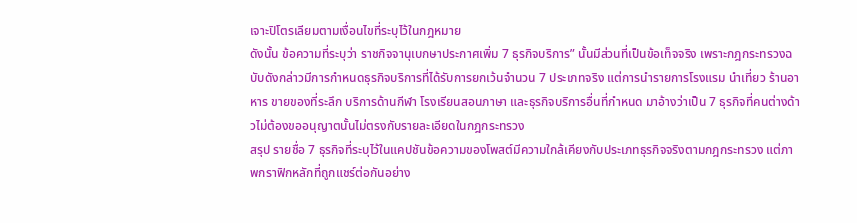เจาะปิโตรเลียมตามเงื่อนไขที่ระบุไว้ในกฎหมาย
ดังนั้น ข้อความที่ระบุว่า ราชกิจจานุเบกษาประกาศเพิ่ม 7 ธุรกิจบริการ” นั้นมีส่วนที่เป็นข้อเท็จจริง เพราะกฎกระทรวงฉบับดังกล่าวมีการกำหนดธุรกิจบริการที่ได้รับการยกเว้นจำนวน 7 ประเภทจริง แต่การนำรายการโรงแรม นำเที่ยว ร้านอาหาร ขายของที่ระลึก บริการด้านกีฬา โรงเรียนสอนภาษา และธุรกิจบริการอื่นที่กำหนด มาอ้างว่าเป็น 7 ธุรกิจที่คนต่างด้าวไม่ต้องขออนุญาตนั้นไม่ตรงกับรายละเอียดในกฎกระทรวง
สรุป รายชื่อ 7 ธุรกิจที่ระบุไว้ในแคปชันข้อความของโพสต์มีความใกล้เคียงกับประเภทธุรกิจจริงตามกฎกระทรวง แต่ภาพกราฟิกหลักที่ถูกแชร์ต่อกันอย่าง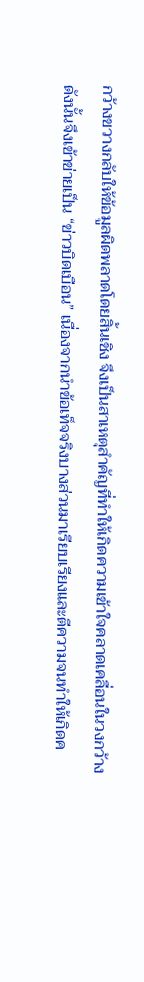กว้างขวางกลับให้ข้อมูลผิดพลาดโดยสิ้นเชิง จึงเป็นสาเหตุสำคัญที่ทำให้เกิดความเข้าใจคลาดเคลื่อนในวงกว้าง
ดังนั้นจึงเข้าข่ายเป็น “ข่าวบิดเบือน” เนื่องจากนำข้อเท็จจริงบางส่วนมาเรียบเรียงและตีความจนทำให้เกิดค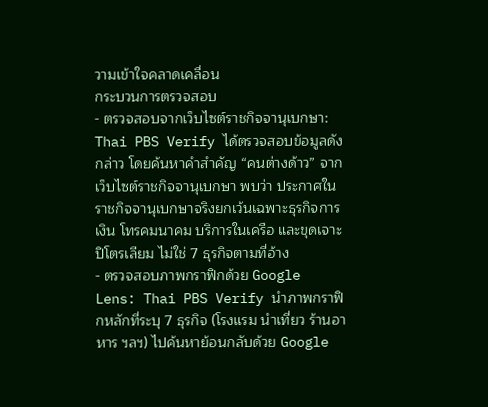วามเข้าใจคลาดเคลื่อน
กระบวนการตรวจสอบ
- ตรวจสอบจากเว็บไซต์ราชกิจจานุเบกษา: Thai PBS Verify ได้ตรวจสอบข้อมูลดังกล่าว โดยค้นหาคำสำคัญ “คนต่างด้าว” จากเว็บไซต์ราชกิจจานุเบกษา พบว่า ประกาศในราชกิจจานุเบกษาจริงยกเว้นเฉพาะธุรกิจการเงิน โทรคมนาคม บริการในเครือ และขุดเจาะปิโตรเลียม ไม่ใช่ 7 ธุรกิจตามที่อ้าง
- ตรวจสอบภาพกราฟิกด้วย Google Lens: Thai PBS Verify นำภาพกราฟิกหลักที่ระบุ 7 ธุรกิจ (โรงแรม นำเที่ยว ร้านอาหาร ฯลฯ) ไปค้นหาย้อนกลับด้วย Google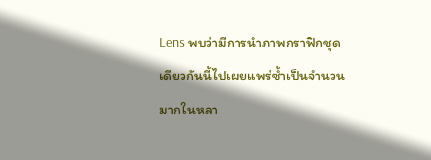Lens พบว่ามีการนำภาพกราฟิกชุดเดียวกันนี้ไปเผยแพร่ซ้ำเป็นจำนวนมากในหลา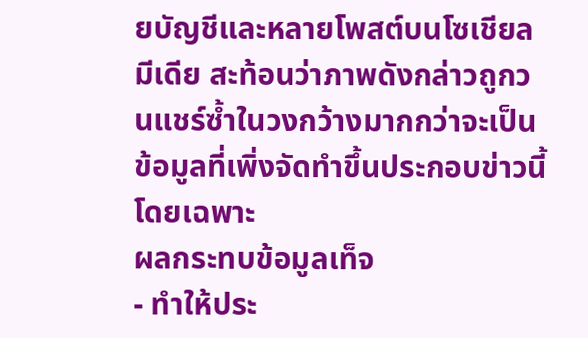ยบัญชีและหลายโพสต์บนโซเชียลมีเดีย สะท้อนว่าภาพดังกล่าวถูกวนแชร์ซ้ำในวงกว้างมากกว่าจะเป็นข้อมูลที่เพิ่งจัดทำขึ้นประกอบข่าวนี้โดยเฉพาะ
ผลกระทบข้อมูลเท็จ
- ทำให้ประ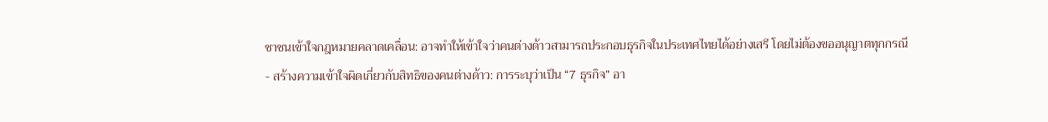ชาชนเข้าใจกฎหมายคลาดเคลื่อน: อาจทำให้เข้าใจว่าคนต่างด้าวสามารถประกอบธุรกิจในประเทศไทยได้อย่างเสรี โดยไม่ต้องขออนุญาตทุกกรณี
- สร้างความเข้าใจผิดเกี่ยวกับสิทธิของคนต่างด้าว: การระบุว่าเป็น “7 ธุรกิจ” อา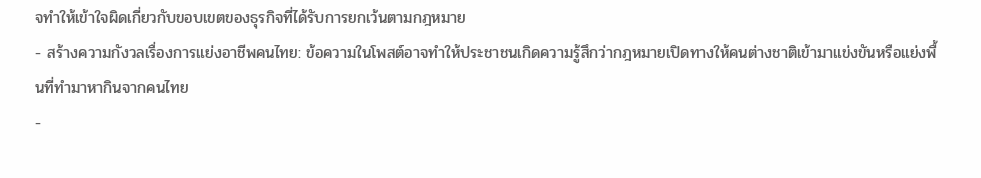จทำให้เข้าใจผิดเกี่ยวกับขอบเขตของธุรกิจที่ได้รับการยกเว้นตามกฎหมาย
- สร้างความกังวลเรื่องการแย่งอาชีพคนไทย: ข้อความในโพสต์อาจทำให้ประชาชนเกิดความรู้สึกว่ากฎหมายเปิดทางให้คนต่างชาติเข้ามาแข่งขันหรือแย่งพื้นที่ทำมาหากินจากคนไทย
-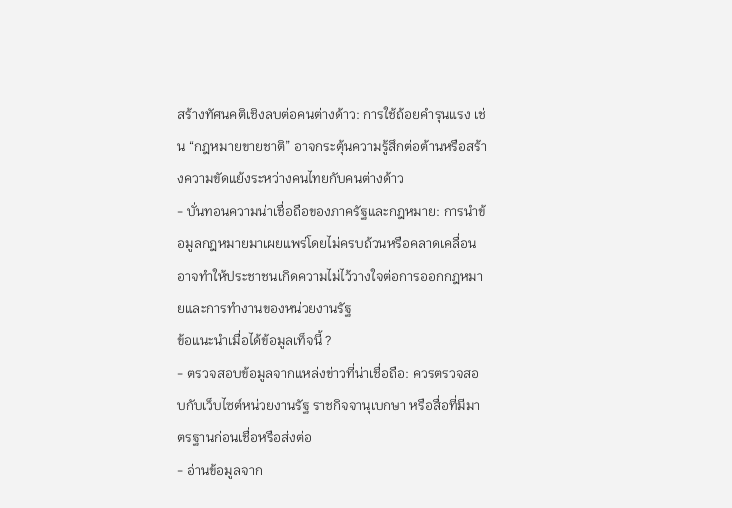สร้างทัศนคติเชิงลบต่อคนต่างด้าว: การใช้ถ้อยคำรุนแรง เช่น “กฎหมายขายชาติ” อาจกระตุ้นความรู้สึกต่อต้านหรือสร้างความขัดแย้งระหว่างคนไทยกับคนต่างด้าว
- บั่นทอนความน่าเชื่อถือของภาครัฐและกฎหมาย: การนำข้อมูลกฎหมายมาเผยแพร่โดยไม่ครบถ้วนหรือคลาดเคลื่อน อาจทำให้ประชาชนเกิดความไม่ไว้วางใจต่อการออกกฎหมายและการทำงานของหน่วยงานรัฐ
ข้อแนะนำเมื่อได้ข้อมูลเท็จนี้ ?
- ตรวจสอบข้อมูลจากแหล่งข่าวที่น่าเชื่อถือ: ควรตรวจสอบกับเว็บไซต์หน่วยงานรัฐ ราชกิจจานุเบกษา หรือสื่อที่มีมาตรฐานก่อนเชื่อหรือส่งต่อ
- อ่านข้อมูลจาก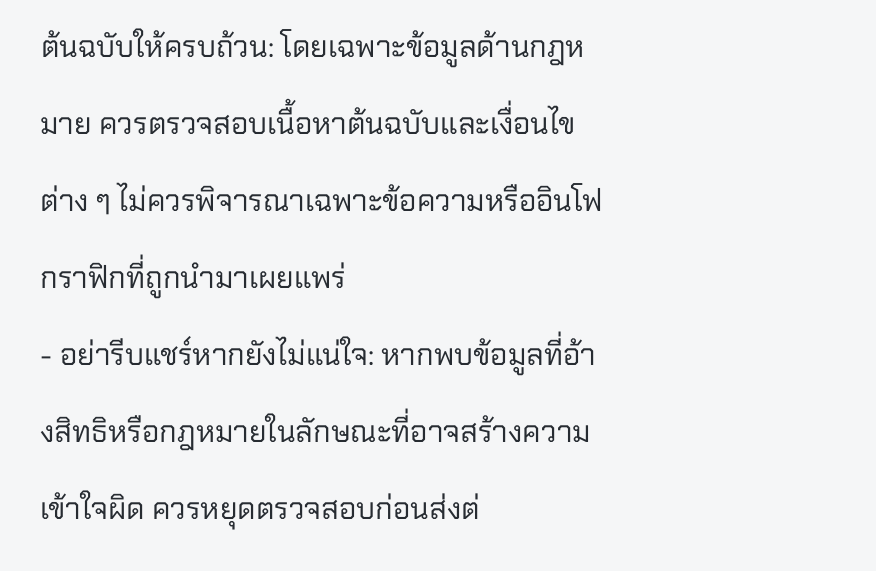ต้นฉบับให้ครบถ้วน: โดยเฉพาะข้อมูลด้านกฎหมาย ควรตรวจสอบเนื้อหาต้นฉบับและเงื่อนไขต่าง ๆ ไม่ควรพิจารณาเฉพาะข้อความหรืออินโฟกราฟิกที่ถูกนำมาเผยแพร่
- อย่ารีบแชร์หากยังไม่แน่ใจ: หากพบข้อมูลที่อ้างสิทธิหรือกฎหมายในลักษณะที่อาจสร้างความเข้าใจผิด ควรหยุดตรวจสอบก่อนส่งต่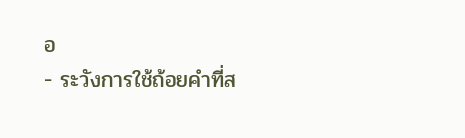อ
- ระวังการใช้ถ้อยคำที่ส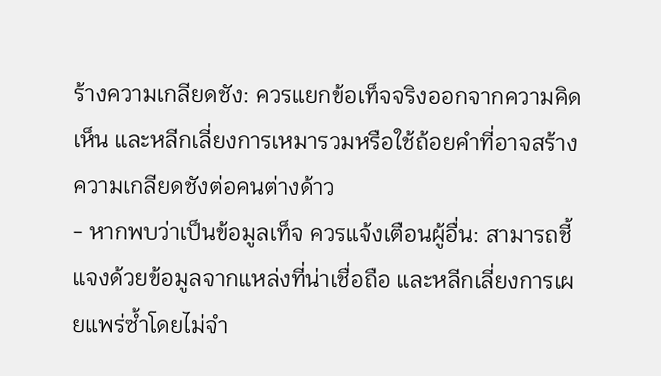ร้างความเกลียดชัง: ควรแยกข้อเท็จจริงออกจากความคิดเห็น และหลีกเลี่ยงการเหมารวมหรือใช้ถ้อยคำที่อาจสร้างความเกลียดชังต่อคนต่างด้าว
- หากพบว่าเป็นข้อมูลเท็จ ควรแจ้งเตือนผู้อื่น: สามารถชี้แจงด้วยข้อมูลจากแหล่งที่น่าเชื่อถือ และหลีกเลี่ยงการเผยแพร่ซ้ำโดยไม่จำ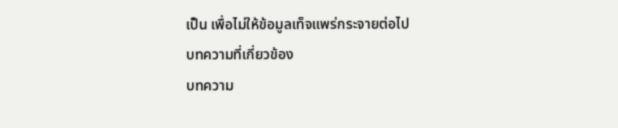เป็น เพื่อไม่ให้ข้อมูลเท็จแพร่กระจายต่อไป
บทความที่เกี่ยวข้อง
บทความ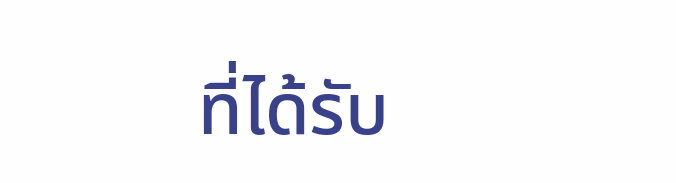ที่ได้รับ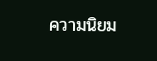ความนิยม